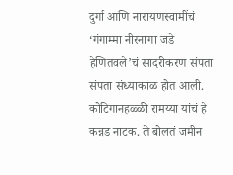दुर्गा आणि नारायणस्वामींचं ‘गंगाम्मा नीरनागा जडे हेणितवले’चं सादरीकरण संपता संपता संध्याकाळ होत आली. कोटिगानहळ्ळी रामय्या यांचं हे कन्नड नाटक. ते बोलतं जमीन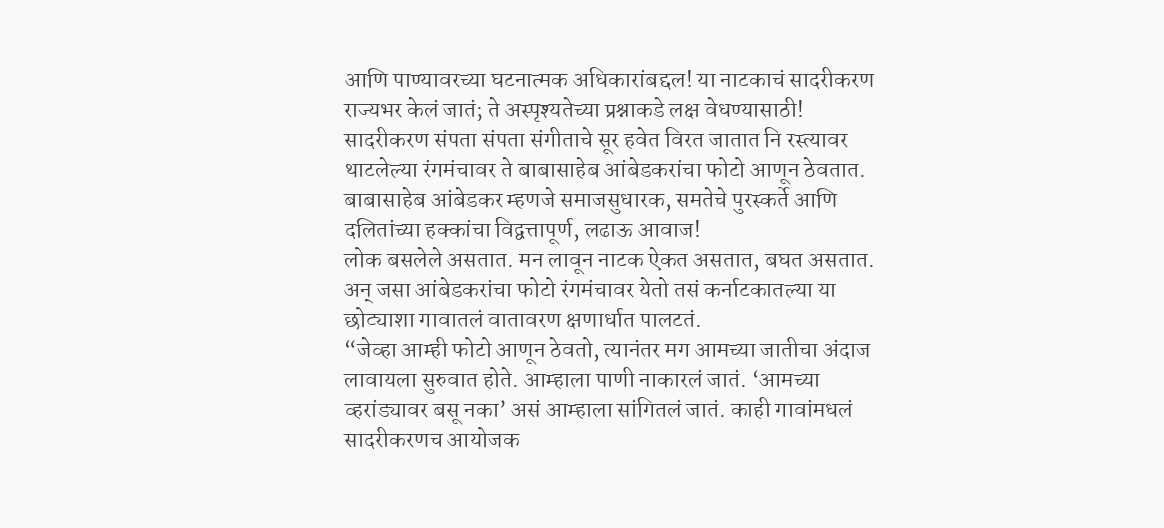आणि पाण्यावरच्या घटनात्मक अधिकारांबद्दल! या नाटकाचं सादरीकरण राज्यभर केलं जातं; ते अस्पृश्यतेच्या प्रश्नाकडे लक्ष वेधण्यासाठी!
सादरीकरण संपता संपता संगीताचे सूर हवेत विरत जातात नि रस्त्यावर थाटलेल्या रंगमंचावर ते बाबासाहेब आंबेडकरांचा फोटो आणून ठेवतात. बाबासाहेब आंबेडकर म्हणजे समाजसुधारक, समतेचे पुरस्कर्ते आणि दलितांच्या हक्कांचा विद्वत्तापूर्ण, लढाऊ आवाज!
लोक बसलेले असतात. मन लावून नाटक ऐकत असतात, बघत असतात. अन् जसा आंबेडकरांचा फोटो रंगमंचावर येतो तसं कर्नाटकातल्या या छोट्याशा गावातलं वातावरण क्षणार्धात पालटतं.
“जेव्हा आम्ही फोटो आणून ठेवतो, त्यानंतर मग आमच्या जातीचा अंदाज लावायला सुरुवात होते. आम्हाला पाणी नाकारलं जातं. ‘आमच्या व्हरांड्यावर बसू नका’ असं आम्हाला सांगितलं जातं. काही गावांमधलं सादरीकरणच आयोजक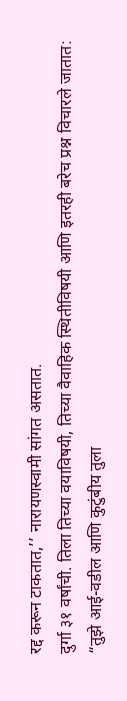रद्द करून टाकतात,’’ नारायणस्वामी सांगत असतात.
दुर्गा ३१ वर्षांची. तिला तिच्या वयाविषयी, तिच्या वैवाहिक स्थितीविषयी आणि इतरही बरेच प्रश्न विचारले जातात: “तुझे आई-वडील आणि कुटुंबीय तुला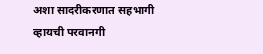अशा सादरीकरणात सहभागी व्हायची परवानगी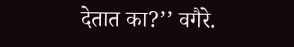देतात का?’’ वगैरे.